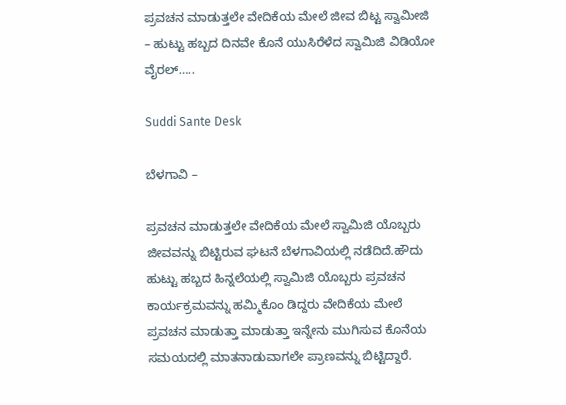ಪ್ರವಚನ ಮಾಡುತ್ತಲೇ ವೇದಿಕೆಯ ಮೇಲೆ ಜೀವ ಬಿಟ್ಟ ಸ್ವಾಮೀಜಿ – ಹುಟ್ಟು ಹಬ್ಬದ ದಿನವೇ ಕೊನೆ ಯುಸಿರೆಳೆದ ಸ್ವಾಮಿಜಿ ವಿಡಿಯೋ ವೈರಲ್…..

Suddi Sante Desk

ಬೆಳಗಾವಿ –

ಪ್ರವಚನ ಮಾಡುತ್ತಲೇ ವೇದಿಕೆಯ ಮೇಲೆ ಸ್ವಾಮಿಜಿ ಯೊಬ್ಬರು ಜೀವವನ್ನು ಬಿಟ್ಟಿರುವ ಘಟನೆ ಬೆಳಗಾವಿಯಲ್ಲಿ ನಡೆದಿದೆ.ಹೌದು ಹುಟ್ಟು ಹಬ್ಬದ ಹಿನ್ನಲೆಯಲ್ಲಿ ಸ್ವಾಮಿಜಿ ಯೊಬ್ಬರು ಪ್ರವಚನ ಕಾರ್ಯಕ್ರಮವನ್ನು ಹಮ್ಮಿಕೊಂ ಡಿದ್ದರು ವೇದಿಕೆಯ ಮೇಲೆ ಪ್ರವಚನ ಮಾಡುತ್ತಾ ಮಾಡುತ್ತಾ ಇನ್ನೇನು ಮುಗಿಸುವ ಕೊನೆಯ ಸಮಯದಲ್ಲಿ ಮಾತನಾಡುವಾಗಲೇ ಪ್ರಾಣವನ್ನು ಬಿಟ್ಟಿದ್ದಾರೆ.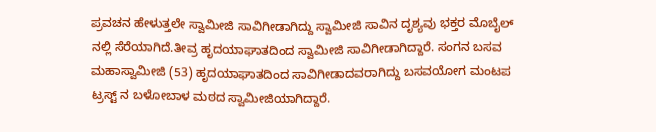ಪ್ರವಚನ ಹೇಳುತ್ತಲೇ ಸ್ವಾಮೀಜಿ ಸಾವಿಗೀಡಾಗಿದ್ದು ಸ್ವಾಮೀಜಿ ಸಾವಿನ ದೃಶ್ಯವು ಭಕ್ತರ ಮೊಬೈಲ್ ನಲ್ಲಿ ಸೆರೆಯಾಗಿದೆ.ತೀವ್ರ ಹೃದಯಾಘಾತದಿಂದ ಸ್ವಾಮೀಜಿ ಸಾವಿಗೀಡಾಗಿದ್ದಾರೆ. ಸಂಗನ ಬಸವ ಮಹಾಸ್ವಾಮೀಜಿ (53) ಹೃದಯಾಘಾತದಿಂದ ಸಾವಿಗೀಡಾದವರಾಗಿದ್ದು ಬಸವಯೋಗ ಮಂಟಪ ಟ್ರಸ್ಟ್ ನ ಬಳೋಬಾಳ ಮಠದ ಸ್ವಾಮೀಜಿಯಾಗಿದ್ದಾರೆ.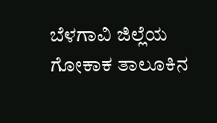ಬೆಳಗಾವಿ ಜಿಲ್ಲೆಯ ಗೋಕಾಕ ತಾಲೂಕಿನ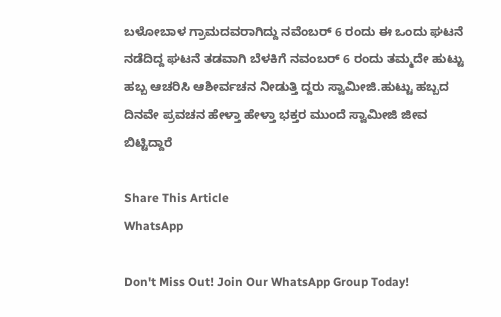ಬಳೋಬಾಳ ಗ್ರಾಮದವರಾಗಿದ್ದು ನವೆಂಬರ್ 6 ರಂದು ಈ ಒಂದು ಘಟನೆ ನಡೆದಿದ್ದ ಘಟನೆ ತಡವಾಗಿ ಬೆಳಕಿಗೆ ನವಂಬರ್ 6 ರಂದು ತಮ್ಮದೇ ಹುಟ್ಟು ಹಬ್ಬ ಆಚರಿಸಿ ಆಶೀರ್ವಚನ ನೀಡುತ್ತಿ ದ್ದರು ಸ್ವಾಮೀಜಿ.ಹುಟ್ಟು ಹಬ್ಬದ ದಿನವೇ ಪ್ರವಚನ ಹೇಳ್ತಾ ಹೇಳ್ತಾ ಭಕ್ತರ ಮುಂದೆ ಸ್ವಾಮೀಜಿ ಜೀವ ಬಿಟ್ಟಿದ್ದಾರೆ

Share This Article
WhatsApp

Don't Miss Out! Join Our WhatsApp Group Today!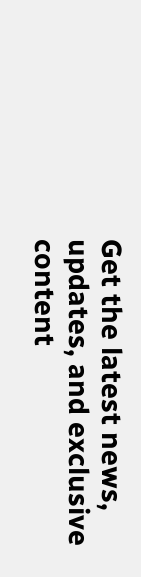Get the latest news, updates, and exclusive content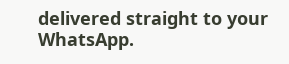delivered straight to your WhatsApp.